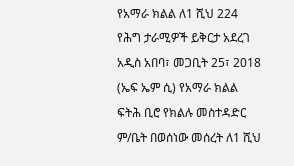የአማራ ክልል ለ1 ሺህ 224 የሕግ ታራሚዎች ይቅርታ አደረገ
አዲስ አበባ፣ መጋቢት 25፣ 2018 (ኤፍ ኤም ሲ) የአማራ ክልል ፍትሕ ቢሮ የክልሉ መስተዳድር ም/ቤት በወሰነው መሰረት ለ1 ሺህ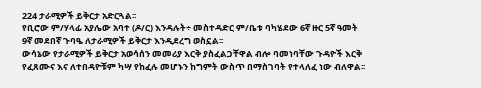224 ታራሚዎች ይቅርታ አድርጓል፡፡
የቢሮው ም/ሃላፊ አያሌው አባተ (ዶ/ር) እንዳሉት÷ መስተዳድር ም/ቤቱ ባካሄደው 6ኛ ዙር 5ኛ ዓመት 9ኛ መደበኛ ጉባዔ ለታራሚዎች ይቅርታ እንዲደረግ ወስኗል፡፡
ውሳኔው የታራሚዎች ይቅርታ አወሳሰን መመሪያ እርቅ ያስፈልጋቸዋል ብሎ ባመነባቸው ጉዳዮች እርቅ የፈጸሙና እና ለተበዳዮቹም ካሣ የከፈሉ መሆኑን ከግምት ውስጥ በማስገባት የተላለፈ ነው ብለዋል፡፡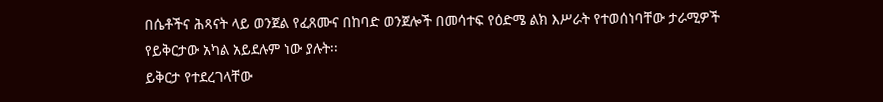በሴቶችና ሕጻናት ላይ ወንጀል የፈጸሙና በከባድ ወንጀሎች በመሳተፍ የዕድሜ ልክ እሥራት የተወሰነባቸው ታራሚዎች የይቅርታው አካል አይደሉም ነው ያሉት፡፡
ይቅርታ የተደረገላቸው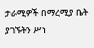ታራሚዎች በማረሚያ ቤት ያገኙትን ሥነ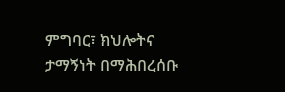ምግባር፣ ክህሎትና ታማኝነት በማሕበረሰቡ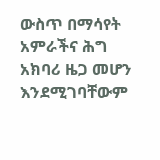ውስጥ በማሳየት አምራችና ሕግ አክባሪ ዜጋ መሆን እንደሚገባቸውም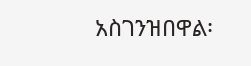አስገንዝበዋል፡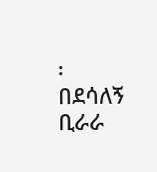፡
በደሳለኝ ቢራራ